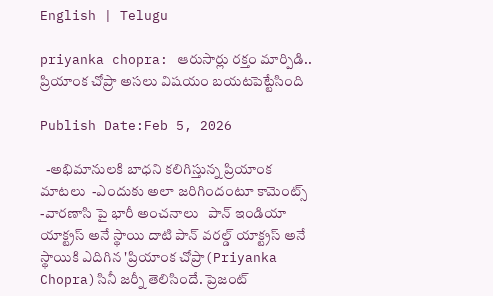English | Telugu

priyanka chopra: ఆరుసార్లు రక్తం మార్పిడి.. ప్రియాంక చోప్రా అసలు విషయం బయటపెట్టేసింది

Publish Date:Feb 5, 2026

  -అభిమానులకి బాధని కలిగిస్తున్న ప్రియాంక మాటలు  -ఎందుకు అలా జరిగిందంటూ కామెంట్స్  -వారణాసి పై భారీ అంచనాలు   పాన్ ఇండియా యాక్ట్రస్ అనే స్థాయి దాటి పాన్ వరల్డ్ యాక్ట్రస్ అనే స్థాయికి ఎదిగిన 'ప్రియాంక చోప్రా(Priyanka Chopra)సినీ జర్నీ తెలిసిందే. ప్రెజంట్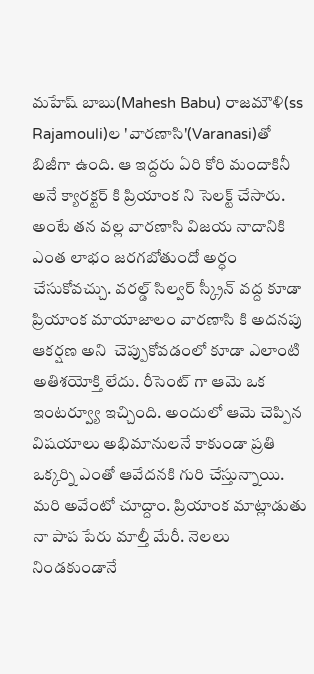మహేష్ బాబు(Mahesh Babu) రాజమౌళి(ss Rajamouli)ల 'వారణాసి'(Varanasi)తో బిజీగా ఉంది. ఆ ఇద్దరు ఏరి కోరి మందాకినీ అనే క్యారక్టర్ కి ప్రియాంక ని సెలక్ట్ చేసారు. అంటే తన వల్ల వారణాసి విజయ నాదానికి ఎంత లాభం జరగబోతుందో అర్ధం చేసుకోవచ్చు. వరల్డ్ సిల్వర్ స్క్రీన్ వద్ద కూడా ప్రియాంక మాయాజాలం వారణాసి కి అదనపు ఆకర్షణ అని  చెప్పుకోవడంలో కూడా ఎలాంటి అతిశయోక్తి లేదు. రీసెంట్ గా ఆమె ఒక ఇంటర్వ్యూ ఇచ్చింది. అందులో ఆమె చెప్పిన విషయాలు అభిమానులనే కాకుండా ప్రతి ఒక్కర్ని ఎంతో ఆవేదనకి గురి చేస్తున్నాయి. మరి అవేంటో చూద్దాం. ప్రియాంక మాట్లాడుతు నా పాప పేరు మాల్తీ మేరీ. నెలలు నిండకుండానే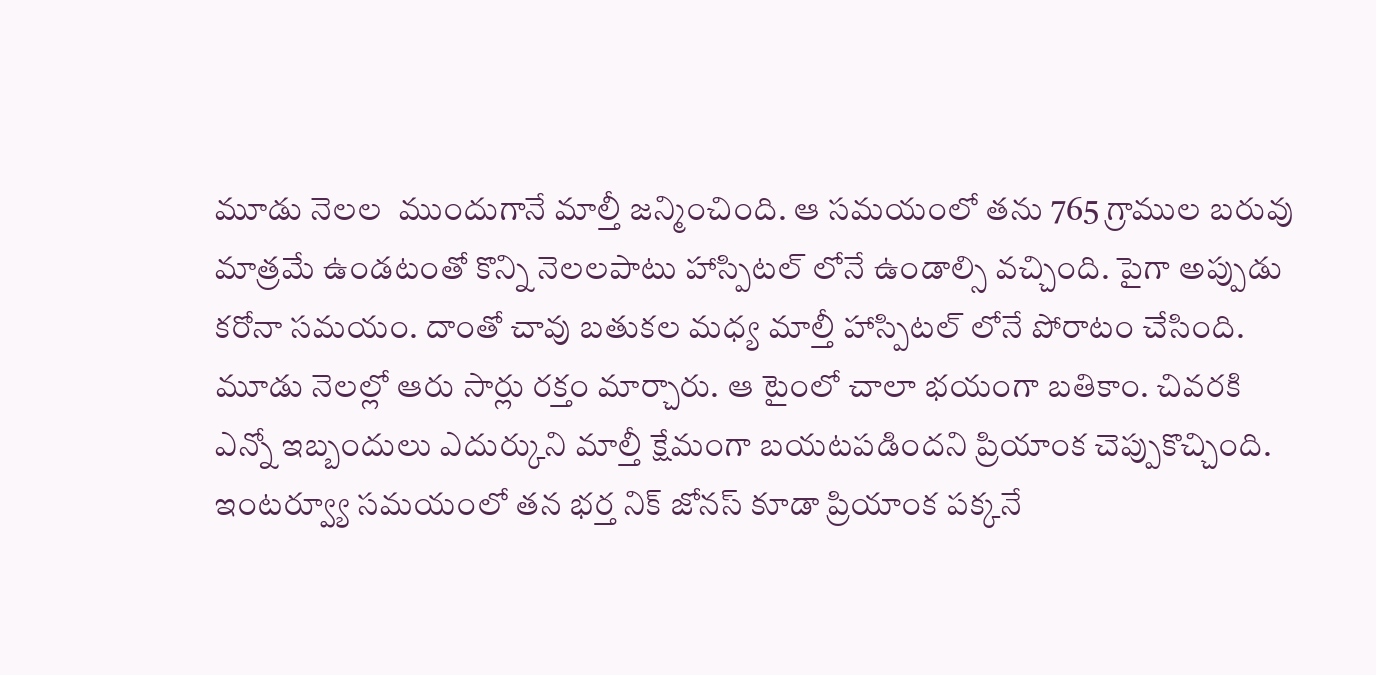మూడు నెలల  ముందుగానే మాల్తీ జన్మించింది. ఆ సమయంలో తను 765 గ్రాముల బరువు మాత్రమే ఉండటంతో కొన్ని నెలలపాటు హాస్పిటల్ లోనే ఉండాల్సి వచ్చింది. పైగా అప్పుడు కరోనా సమయం. దాంతో చావు బతుకల మధ్య మాల్తీ హాస్పిటల్ లోనే పోరాటం చేసింది. మూడు నెలల్లో ఆరు సార్లు రక్తం మార్చారు. ఆ టైంలో చాలా భయంగా బతికాం. చివరకి ఎన్నో ఇబ్బందులు ఎదుర్కుని మాల్తీ క్షేమంగా బయటపడిందని ప్రియాంక చెప్పుకొచ్చింది. ఇంటర్వ్యూ సమయంలో తన భర్త నిక్ జోనస్ కూడా ప్రియాంక పక్కనే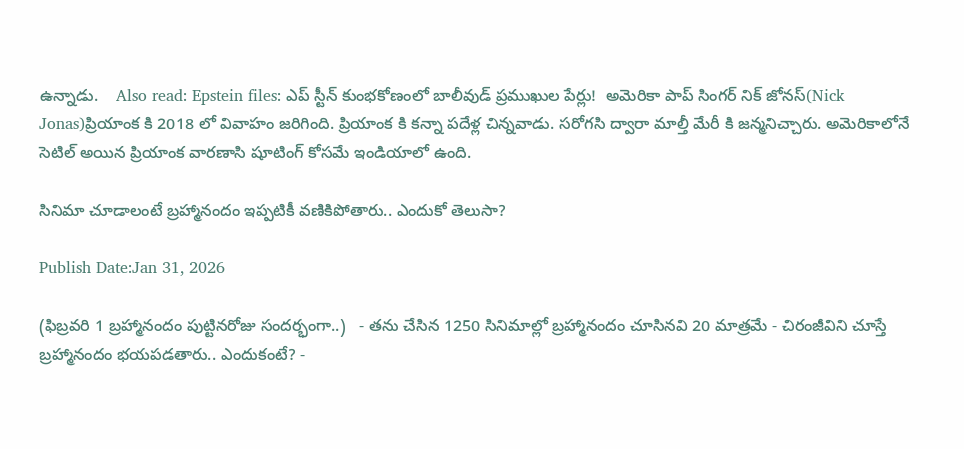ఉన్నాడు.    Also read: Epstein files: ఎప్ స్టీన్ కుంభకోణంలో బాలీవుడ్ ప్రముఖుల పేర్లు!  అమెరికా పాప్ సింగర్ నిక్ జోనస్(Nick Jonas)ప్రియాంక కి 2018 లో వివాహం జరిగింది. ప్రియాంక కి కన్నా పదేళ్ల చిన్నవాడు. సరోగసి ద్వారా మాల్తీ మేరీ కి జన్మనిచ్చారు. అమెరికాలోనే సెటిల్ అయిన ప్రియాంక వారణాసి షూటింగ్ కోసమే ఇండియాలో ఉంది.

సినిమా చూడాలంటే బ్రహ్మానందం ఇప్పటికీ వణికిపోతారు.. ఎందుకో తెలుసా?

Publish Date:Jan 31, 2026

(ఫిబ్రవరి 1 బ్రహ్మానందం పుట్టినరోజు సందర్భంగా..)   - తను చేసిన 1250 సినిమాల్లో బ్రహ్మానందం చూసినవి 20 మాత్రమే - చిరంజీవిని చూస్తే బ్రహ్మానందం భయపడతారు.. ఎందుకంటే? -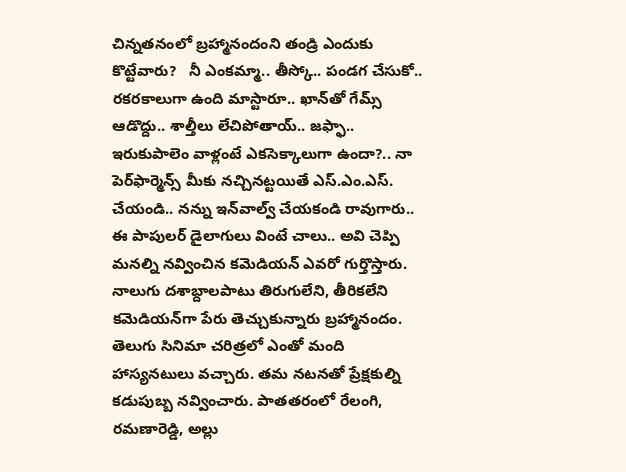చిన్నతనంలో బ్రహ్మానందంని తండ్రి ఎందుకు కొట్టేవారు?   నీ ఎంకమ్మా.. తీస్కో.. పండగ చేసుకో.. రకరకాలుగా ఉంది మాస్టారూ.. ఖాన్‌తో గేమ్స్ ఆడొద్దు.. శాల్తీలు లేచిపోతాయ్.. జఫ్ఫా.. ఇరుకుపాలెం వాళ్లంటే ఎకసెక్కాలుగా ఉందా?.. నా పెర్‌ఫార్మెన్స్ మీకు నచ్చినట్టయితే ఎస్.ఎం.ఎస్. చేయండి.. నన్ను ఇన్‌వాల్వ్ చేయకండి రావుగారు.. ఈ పాపులర్ డైలాగులు వింటే చాలు.. అవి చెప్పి మనల్ని నవ్వించిన కమెడియన్ ఎవరో గుర్తొస్తారు. నాలుగు దశాబ్దాలపాటు తిరుగులేని, తీరికలేని కమెడియన్‌గా పేరు తెచ్చుకున్నారు బ్రహ్మానందం. తెలుగు సినిమా చరిత్రలో ఎంతో మంది హాస్యనటులు వచ్చారు. తమ నటనతో ప్రేక్షకుల్ని కడుపుబ్బ నవ్వించారు. పాతతరంలో రేలంగి, రమణారెడ్డి, అల్లు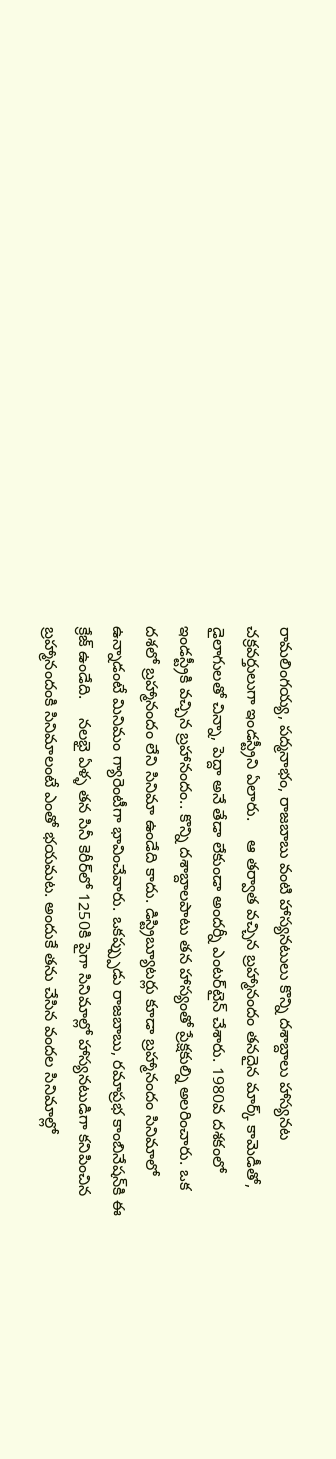రామలింగయ్య, పద్మనాభం, రాజబాబు వంటి హాస్యనటులు కొన్ని దశాబ్దాలు హాస్యనట చక్రవర్తులుగా ఇండస్ట్రీని ఏలారు.    ఆ తర్వాత వచ్చిన బ్రహ్మానందం తనదైన మార్క్ కామెడీతో, డైలాగులతో చిన్నా, పెద్దా అనే తేడా లేకుండా అందర్నీ ఎంటర్‌టైన్ చేశారు. 1980వ దశకంలో ఇండస్ట్రీకి వచ్చిన బ్రహానందం.. కొన్ని దశాబ్దాలపాటు తన హాస్యంతో ప్రేక్షకుల్ని అలరించారు. ఒక దశలో బ్రహ్మానందం లేని సినిమా ఉండేది కాదు. డిస్ట్రిబ్యూటర్లు కూడా బ్రహ్మానందం సినిమాలో ఉన్నాడంటే మినిమం గ్యారెంటీగా భావించేవారు. ఒకప్ప్పుడు రాజబాబు, రమాప్రభ కాంబినేషన్‌కి ఈ క్రేజ్ ఉండేది.    నలభై ఏళ్ళ తన సినీ కెరీర్‌లో 1250కి పైగా సినిమాల్లో హాస్యనటుడిగా కనిపించిన బ్రహ్మానందంకి సినిమాలంటే ఎంతో భయమట. అందుకే తను చేసిన వందల సినిమాల్లో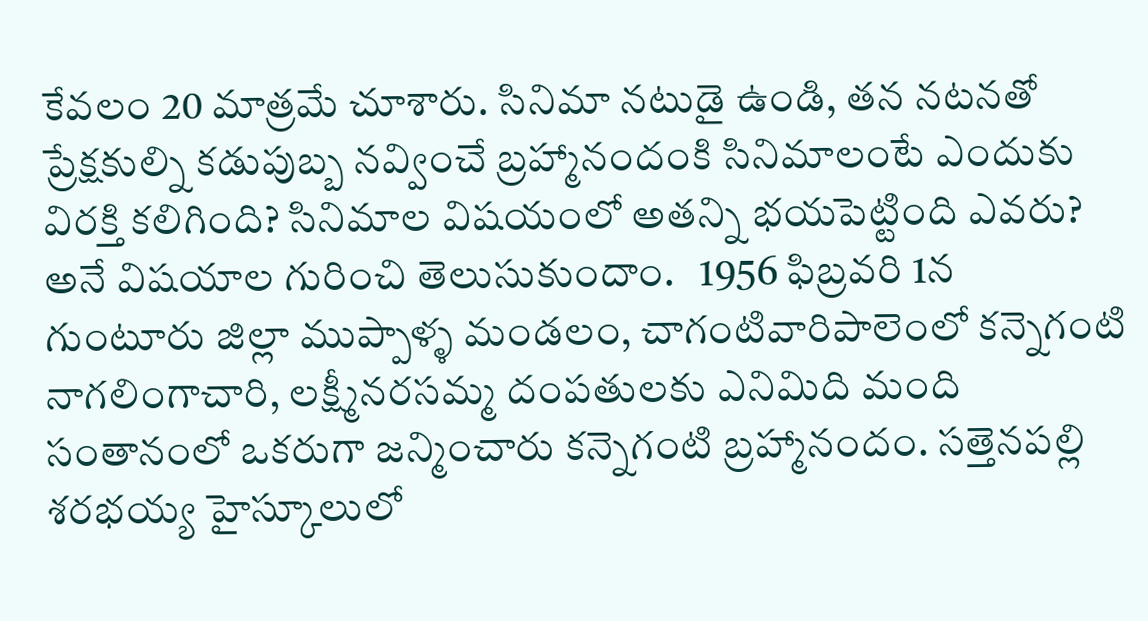కేవలం 20 మాత్రమే చూశారు. సినిమా నటుడై ఉండి, తన నటనతో ప్రేక్షకుల్ని కడుపుబ్బ నవ్వించే బ్రహ్మానందంకి సినిమాలంటే ఎందుకు విరక్తి కలిగింది? సినిమాల విషయంలో అతన్ని భయపెట్టింది ఎవరు? అనే విషయాల గురించి తెలుసుకుందాం.   1956 ఫిబ్రవరి 1న  గుంటూరు జిల్లా ముప్పాళ్ళ మండలం, చాగంటివారిపాలెంలో కన్నెగంటి నాగలింగాచారి, లక్ష్మీనరసమ్మ దంపతులకు ఎనిమిది మంది సంతానంలో ఒకరుగా జన్మించారు కన్నెగంటి బ్రహ్మానందం. సత్తెనపల్లి శరభయ్య హైస్కూలులో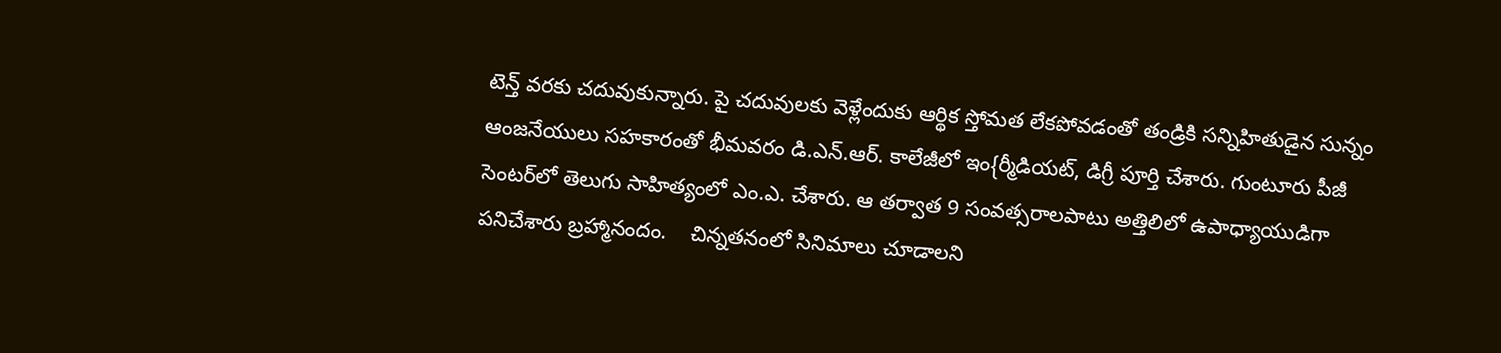టెన్త్ వరకు చదువుకున్నారు. పై చదువులకు వెళ్లేందుకు ఆర్థిక స్తోమత లేకపోవడంతో తండ్రికి సన్నిహితుడైన సున్నం ఆంజనేయులు సహకారంతో భీమవరం డి.ఎన్.ఆర్. కాలేజీలో ఇం{ర్మీడియట్, డిగ్రీ పూర్తి చేశారు. గుంటూరు పీజీ సెంటర్‌లో తెలుగు సాహిత్యంలో ఎం.ఎ. చేశారు. ఆ తర్వాత 9 సంవత్సరాలపాటు అత్తిలిలో ఉపాధ్యాయుడిగా పనిచేశారు బ్రహ్మానందం.    చిన్నతనంలో సినిమాలు చూడాలని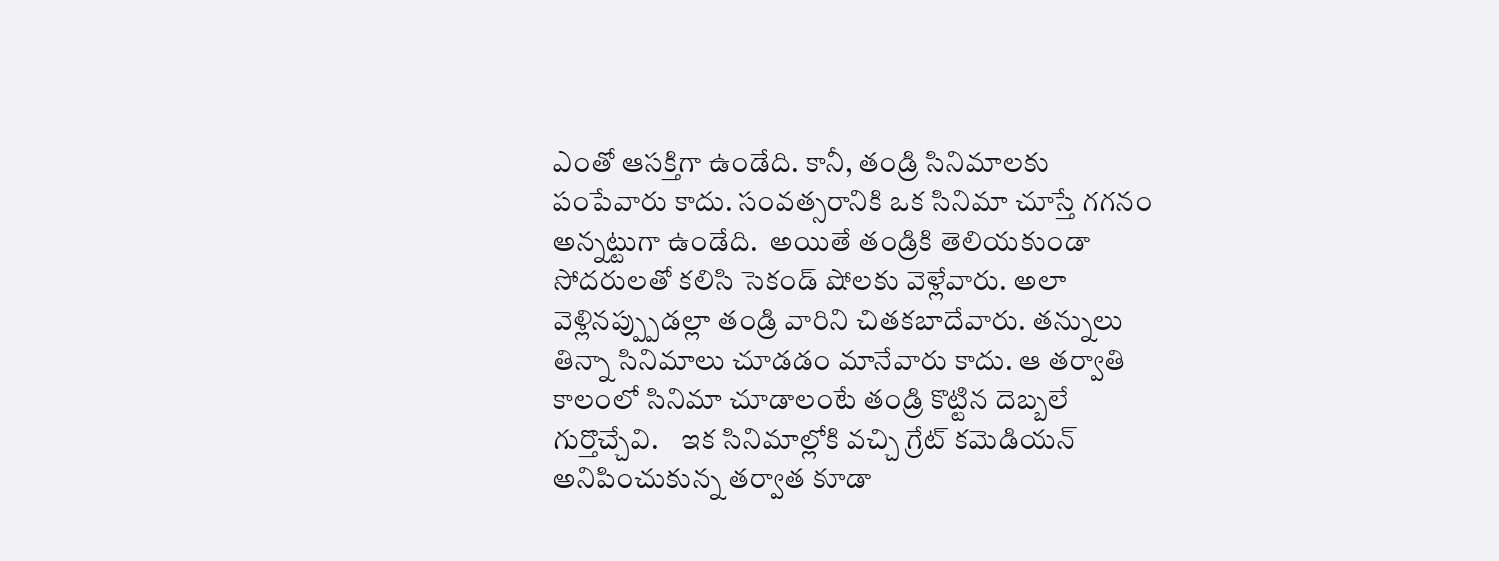ఎంతో ఆసక్తిగా ఉండేది. కానీ, తండ్రి సినిమాలకు పంపేవారు కాదు. సంవత్సరానికి ఒక సినిమా చూస్తే గగనం అన్నట్టుగా ఉండేది.  అయితే తండ్రికి తెలియకుండా సోదరులతో కలిసి సెకండ్ షోలకు వెళ్లేవారు. అలా వెళ్లినప్ప్పుడల్లా తండ్రి వారిని చితకబాదేవారు. తన్నులు తిన్నా సినిమాలు చూడడం మానేవారు కాదు. ఆ తర్వాతి కాలంలో సినిమా చూడాలంటే తండ్రి కొట్టిన దెబ్బలే గుర్తొచ్చేవి.    ఇక సినిమాల్లోకి వచ్చి గ్రేట్ కమెడియన్ అనిపించుకున్న తర్వాత కూడా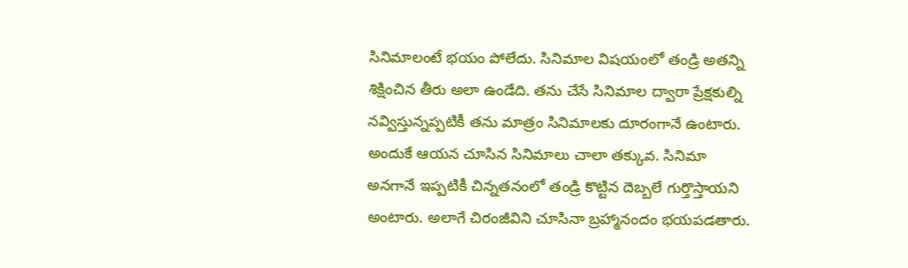సినిమాలంటే భయం పోలేదు. సినిమాల విషయంలో తండ్రి అతన్ని శిక్షించిన తీరు అలా ఉండేది. తను చేసే సినిమాల ద్వారా ప్రేక్షకుల్ని నవ్విస్తున్నప్పటికీ తను మాత్రం సినిమాలకు దూరంగానే ఉంటారు. అందుకే ఆయన చూసిన సినిమాలు చాలా తక్కువ. సినిమా అనగానే ఇప్పటికీ చిన్నతనంలో తండ్రి కొట్టిన దెబ్బలే గుర్తొస్తాయని అంటారు. అలాగే చిరంజీవిని చూసినా బ్రహ్మానందం భయపడతారు.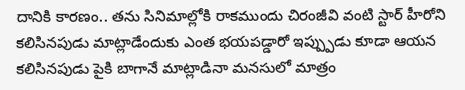దానికి కారణం.. తను సినిమాల్లోకి రాకముందు చిరంజీవి వంటి స్టార్ హీరోని కలిసినపుడు మాట్లాడేందుకు ఎంత భయపడ్డారో ఇప్ప్పుడు కూడా ఆయన కలిసినపుడు పైకి బాగానే మాట్లాడినా మనసులో మాత్రం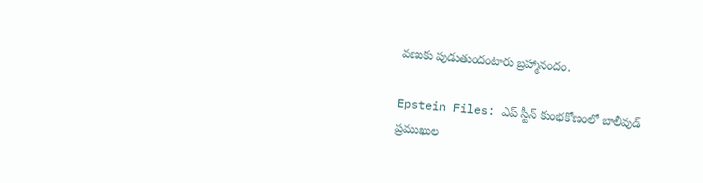వణుకు పుడుతుందంటారు బ్రహ్మానందం.

Epstein Files: ఎప్ స్టీన్ కుంభకోణంలో బాలీవుడ్ ప్రముఖుల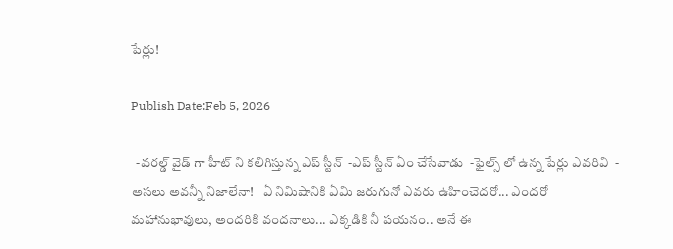పేర్లు!

Publish Date:Feb 5, 2026

  -వరల్డ్ వైడ్ గా హీట్ ని కలిగిస్తున్న ఎప్ స్టీన్  -ఎప్ స్టీన్ ఏం చేసేవాడు  -ఫైల్స్ లో ఉన్న పేర్లు ఎవరివి  - అసలు అవన్నీ నిజాలేనా!   ఏ నిమిషానికి ఏమి జరుగునో ఎవరు ఉహించెదరో... ఎందరో మహానుభావులు, అందరికి వందనాలు... ఎక్కడికి నీ పయనం.. అనే ఈ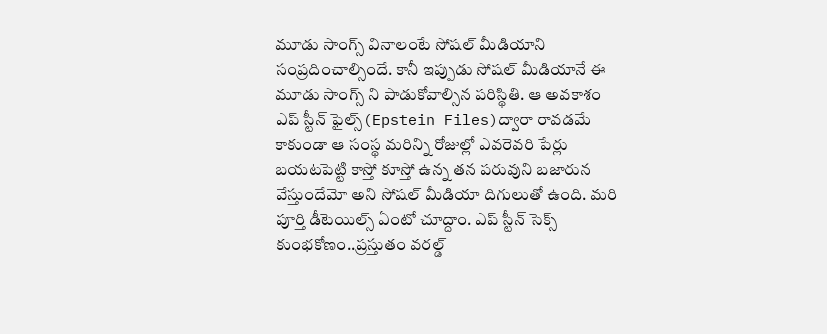మూడు సాంగ్స్ వినాలంటే సోషల్ మీడియాని సంప్రదించాల్సిందే. కానీ ఇప్పుడు సోషల్ మీడియానే ఈ మూడు సాంగ్స్ ని పాడుకోవాల్సిన పరిస్థితి. ఆ అవకాశం ఎప్ స్టీన్ ఫైల్స్(Epstein Files)ద్వారా రావడమే కాకుండా ఆ సంస్థ మరిన్ని రోజుల్లో ఎవరెవరి పేర్లు బయటపెట్టి కాస్తో కూస్తో ఉన్న తన పరువుని బజారున వేస్తుందేమో అని సోషల్ మీడియా దిగులుతో ఉంది. మరి పూర్తి డీటెయిల్స్ ఏంటో చూద్దాం. ఎప్ స్టీన్ సెక్స్ కుంభకోణం..ప్రస్తుతం వరల్డ్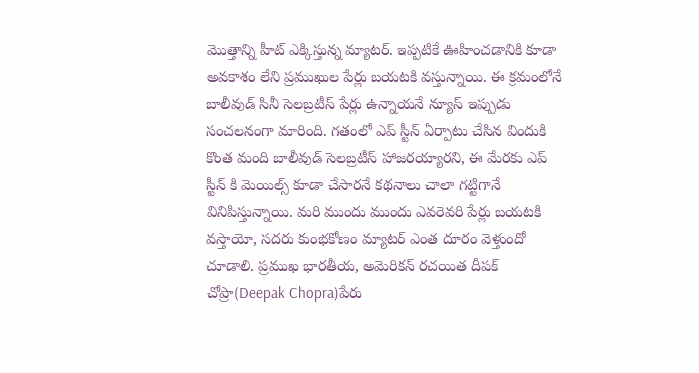మొత్తాన్ని హీట్ ఎక్కిస్తున్న మ్యాటర్. ఇప్పటికే ఊహించడానికి కూడా అవకాశం లేని ప్రముఖుల పేర్లు బయటకి వస్తున్నాయి. ఈ క్రమంలోనే బాలీవుడ్ సినీ సెలబ్రటీస్ పేర్లు ఉన్నాయనే న్యూస్ ఇప్పుడు సంచలనంగా మారింది. గతంలో ఎప్ స్టీన్ ఏర్పాటు చేసిన విందుకి కొంత మంది బాలీవుడ్ సెలబ్రటీస్ హాజరయ్యారని, ఈ మేరకు ఎప్ స్టీన్ కి మెయిల్స్ కూడా చేసారనే కథనాలు చాలా గట్టిగానే వినిపిస్తున్నాయి. మరి ముందు ముందు ఎవరెవరి పేర్లు బయటకి వస్తాయో, సదరు కుంభకోణం మ్యాటర్ ఎంత దూరం వెళ్తుందో చూడాలి. ప్రముఖ భారతీయ, అమెరికన్ రచయిత దీపక్ చోప్రా(Deepak Chopra)పేరు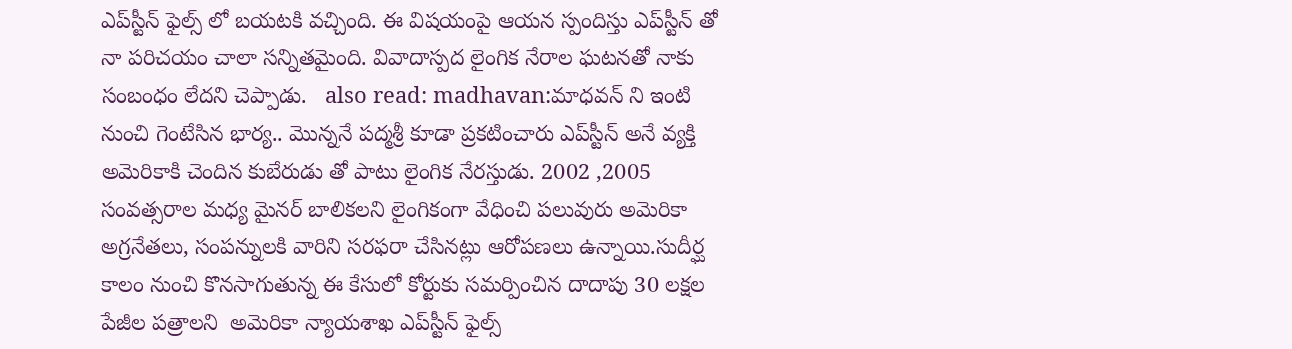ఎప్‌స్టీన్ ఫైల్స్ లో బయటకి వచ్చింది. ఈ విషయంపై ఆయన స్పందిస్తు ఎప్‌స్టీన్ తో నా పరిచయం చాలా సన్నితమైంది. వివాదాస్పద లైంగిక నేరాల ఘటనతో నాకు సంబంధం లేదని చెప్పాడు.   also read: madhavan:మాధవన్ ని ఇంటి నుంచి గెంటేసిన భార్య.. మొన్ననే పద్మశ్రీ కూడా ప్రకటించారు ఎప్‌స్టీన్ అనే వ్యక్తి  అమెరికాకి చెందిన కుబేరుడు తో పాటు లైంగిక నేరస్తుడు. 2002 ,2005 సంవత్సరాల మధ్య మైనర్ బాలికలని లైంగికంగా వేధించి పలువురు అమెరికా అగ్రనేతలు, సంపన్నులకి వారిని సరఫరా చేసినట్లు ఆరోపణలు ఉన్నాయి.సుదీర్ఘ కాలం నుంచి కొనసాగుతున్న ఈ కేసులో కోర్టుకు సమర్పించిన దాదాపు 30 లక్షల పేజీల పత్రాలని  అమెరికా న్యాయశాఖ ఎప్‌స్టీన్ ఫైల్స్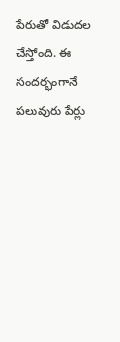పేరుతో విడుదల చేస్తోంది. ఈ సందర్భంగానే పలువురు పేర్లు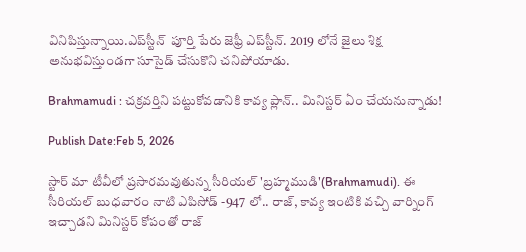వినిపిస్తున్నాయి.ఎప్‌స్టీన్  పూర్తి పేరు జెఫ్రీ ఎప్‌స్టీన్. 2019 లోనే జైలు శిక్ష అనుభవిస్తుండగా సూసైడ్ చేసుకొని చనిపోయాడు.

Brahmamudi : చక్రవర్తిని పట్టుకోవడానికి కావ్య ప్లాన్.. మినిస్టర్ ఏం చేయనున్నాడు!

Publish Date:Feb 5, 2026

స్టార్ మా టీవీలో ప్రసారమవుతున్న సీరియల్ 'బ్రహ్మముడి'(Brahmamudi). ఈ సీరియల్ బుధవారం నాటి ఎపిసోడ్ -947 లో.. రాజ్, కావ్య ఇంటికి వచ్చి వార్నింగ్ ఇచ్చాడని మినిస్టర్ కోపంతో రాజ్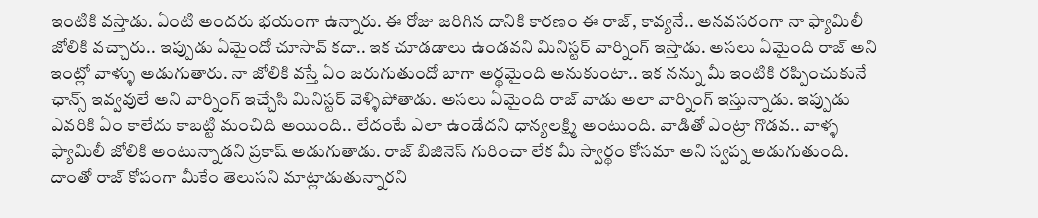ఇంటికి వస్తాడు. ఏంటి అందరు భయంగా ఉన్నారు. ఈ రోజు జరిగిన దానికి కారణం ఈ రాజ్, కావ్యనే.. అనవసరంగా నా ఫ్యామిలీ జోలికి వచ్చారు.. ఇప్పుడు ఏమైందో చూసావ్ కదా.. ఇక చూడడాలు ఉండవని మినిస్టర్ వార్నింగ్ ఇస్తాడు. అసలు ఏమైంది రాజ్ అని ఇంట్లో వాళ్ళు అడుగుతారు. నా జోలికి వస్తే ఏం జరుగుతుందో బాగా అర్థమైంది అనుకుంటా.. ఇక నన్ను మీ ఇంటికి రప్పించుకునే ఛాన్స్ ఇవ్వవులే అని వార్నింగ్ ఇచ్చేసి మినిస్టర్ వెళ్ళిపోతాడు. అసలు ఏమైంది రాజ్ వాడు అలా వార్నింగ్ ఇస్తున్నాడు. ఇప్పుడు ఎవరికి ఏం కాలేదు కాబట్టి మంచిది అయింది.. లేదంటే ఎలా ఉండేదని ధాన్యలక్ష్మి అంటుంది. వాడితో ఎంట్రా గొడవ.. వాళ్ళ ఫ్యామిలీ జోలికి అంటున్నాడని ప్రకాష్ అడుగుతాడు. రాజ్ బిజినెస్ గురించా లేక మీ స్వార్థం కోసమా అని స్వప్న అడుగుతుంది. దాంతో రాజ్ కోపంగా మీకేం తెలుసని మాట్లాడుతున్నారని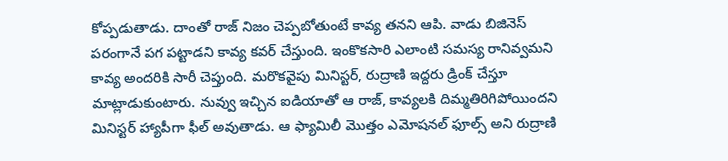కోప్పడుతాడు. దాంతో రాజ్ నిజం చెప్పబోతుంటే కావ్య తనని ఆపి. వాడు బిజినెస్ పరంగానే పగ పట్టాడని కావ్య కవర్ చేస్తుంది. ఇంకొకసారి ఎలాంటి సమస్య రానివ్వమని కావ్య అందరికి సారీ చెప్తుంది. మరొకవైపు మినిస్టర్, రుద్రాణి ఇద్దరు డ్రింక్ చేస్తూ మాట్లాడుకుంటారు. నువ్వు ఇచ్చిన ఐడియాతో ఆ రాజ్, కావ్యలకి దిమ్మతిరిగిపోయిందని మినిస్టర్ హ్యాపీగా ఫీల్ అవుతాడు. ఆ ఫ్యామిలీ మొత్తం ఎమోషనల్ ఫూల్స్ అని రుద్రాణి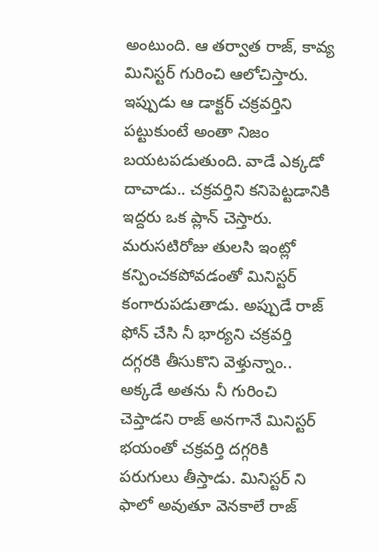అంటుంది. ఆ తర్వాత రాజ్, కావ్య మినిస్టర్ గురించి ఆలోచిస్తారు. ఇప్పుడు ఆ డాక్టర్ చక్రవర్తిని పట్టుకుంటే అంతా నిజం బయటపడుతుంది. వాడే ఎక్కడో దాచాడు.. చక్రవర్తిని కనిపెట్టడానికి ఇద్దరు ఒక ప్లాన్ చెస్తారు. మరుసటిరోజు తులసి ఇంట్లో కన్పించకపోవడంతో మినిస్టర్ కంగారుపడుతాడు. అప్పుడే రాజ్ ఫోన్ చేసి నీ భార్యని చక్రవర్తి దగ్గరకి తీసుకొని వెళ్తున్నాం.. అక్కడే అతను నీ గురించి చెప్తాడని రాజ్ అనగానే మినిస్టర్ భయంతో చక్రవర్తి దగ్గరికి పరుగులు తీస్తాడు. మినిస్టర్ ని ఫాలో అవుతూ వెనకాలే రాజ్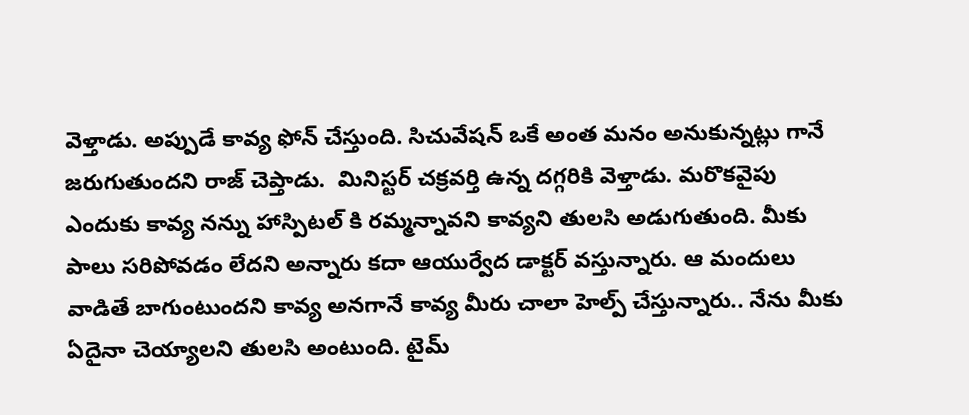వెళ్తాడు. అప్పుడే కావ్య ఫోన్ చేస్తుంది. సిచువేషన్ ఒకే అంత మనం అనుకున్నట్లు గానే జరుగుతుందని రాజ్ చెప్తాడు.  మినిస్టర్ చక్రవర్తి ఉన్న దగ్గరికి వెళ్తాడు. మరొకవైపు ఎందుకు కావ్య నన్ను హాస్పిటల్ కి రమ్మన్నావని కావ్యని తులసి అడుగుతుంది. మీకు పాలు సరిపోవడం లేదని అన్నారు కదా ఆయుర్వేద డాక్టర్ వస్తున్నారు. ఆ మందులు వాడితే బాగుంటుందని కావ్య అనగానే కావ్య మీరు చాలా హెల్ప్ చేస్తున్నారు.. నేను మీకు ఏదైనా చెయ్యాలని తులసి అంటుంది. టైమ్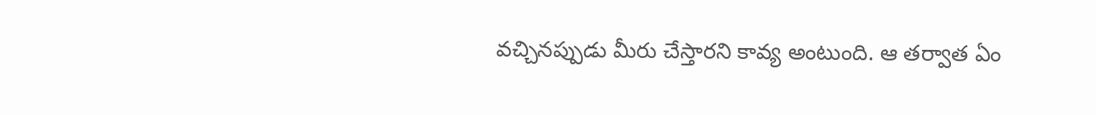వచ్చినప్పుడు మీరు చేస్తారని కావ్య అంటుంది. ఆ తర్వాత ఏం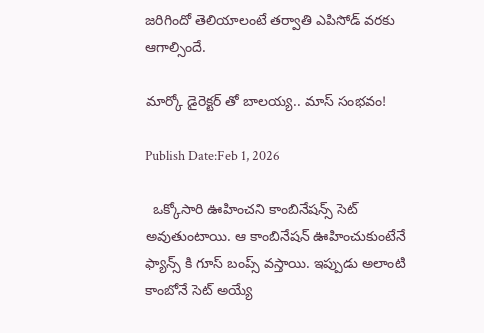జరిగిందో తెలియాలంటే తర్వాతి ఎపిసోడ్ వరకు ఆగాల్సిందే.

మార్కో డైరెక్టర్ తో బాలయ్య.. మాస్ సంభవం!

Publish Date:Feb 1, 2026

  ఒక్కోసారి ఊహించని కాంబినేషన్స్ సెట్ అవుతుంటాయి. ఆ కాంబినేషన్ ఊహించుకుంటేనే ఫ్యాన్స్ కి గూస్ బంప్స్ వస్తాయి. ఇప్పుడు అలాంటి కాంబోనే సెట్ అయ్యే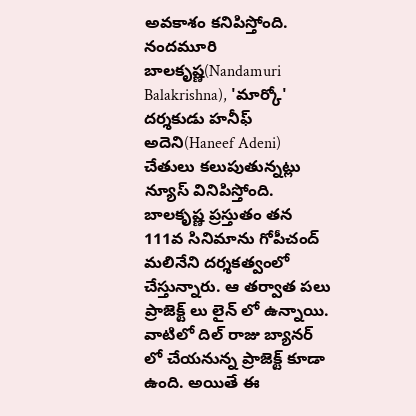అవకాశం కనిపిస్తోంది. నందమూరి బాలకృష్ణ(Nandamuri Balakrishna), 'మార్కో' దర్శకుడు హనీఫ్ అదెని(Haneef Adeni) చేతులు కలుపుతున్నట్లు న్యూస్ వినిపిస్తోంది.   బాలకృష్ణ ప్రస్తుతం తన 111వ సినిమాను గోపీచంద్ మలినేని దర్శకత్వంలో చేస్తున్నారు. ఆ తర్వాత పలు ప్రాజెక్ట్ లు లైన్ లో ఉన్నాయి. వాటిలో దిల్ రాజు బ్యానర్ లో చేయనున్న ప్రాజెక్ట్ కూడా ఉంది. అయితే ఈ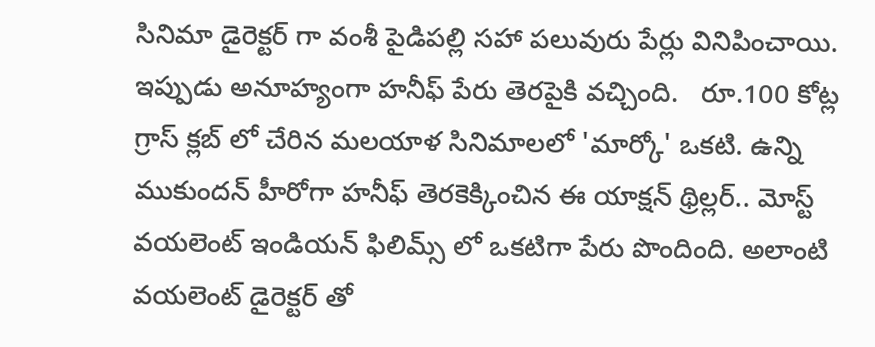సినిమా డైరెక్టర్ గా వంశీ పైడిపల్లి సహా పలువురు పేర్లు వినిపించాయి. ఇప్పుడు అనూహ్యంగా హనీఫ్ పేరు తెరపైకి వచ్చింది.   రూ.100 కోట్ల గ్రాస్ క్లబ్ లో చేరిన మలయాళ సినిమాలలో 'మార్కో' ఒకటి. ఉన్ని ముకుందన్ హీరోగా హనీఫ్ తెరకెక్కించిన ఈ యాక్షన్ థ్రిల్లర్.. మోస్ట్ వయలెంట్ ఇండియన్ ఫిలిమ్స్ లో ఒకటిగా పేరు పొందింది. అలాంటి వయలెంట్ డైరెక్టర్ తో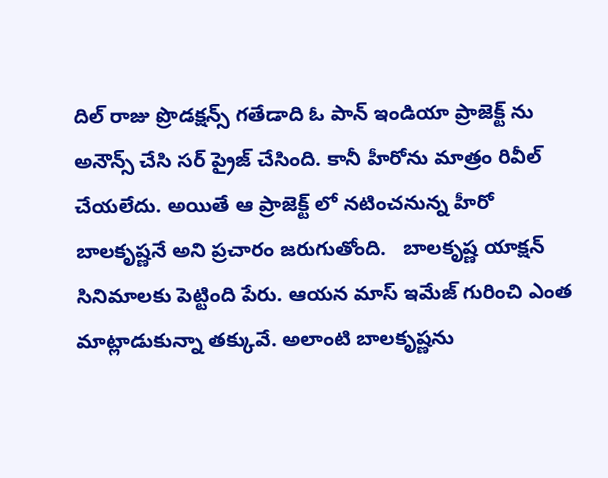దిల్ రాజు ప్రొడక్షన్స్ గతేడాది ఓ పాన్ ఇండియా ప్రాజెక్ట్ ను అనౌన్స్ చేసి సర్ ప్రైజ్ చేసింది. కానీ హీరోను మాత్రం రివీల్ చేయలేదు. అయితే ఆ ప్రాజెక్ట్ లో నటించనున్న హీరో బాలకృష్ణనే అని ప్రచారం జరుగుతోంది.   బాలకృష్ణ యాక్షన్ సినిమాలకు పెట్టింది పేరు. ఆయన మాస్ ఇమేజ్ గురించి ఎంత మాట్లాడుకున్నా తక్కువే. అలాంటి బాలకృష్ణను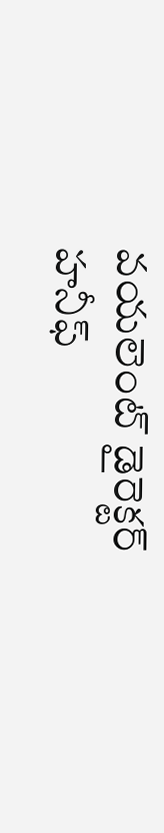వయలెంట్ డైరెక్టర్ హనీఫ్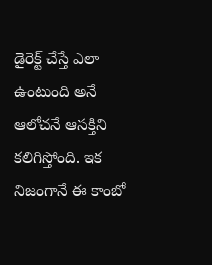డైరెక్ట్ చేస్తే ఎలా ఉంటుంది అనే ఆలోచనే ఆసక్తిని కలిగిస్తోంది. ఇక నిజంగానే ఈ కాంబో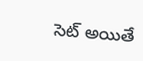సెట్ అయితే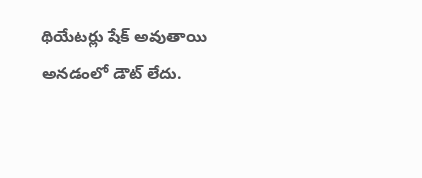థియేటర్లు షేక్ అవుతాయి అనడంలో డౌట్ లేదు.